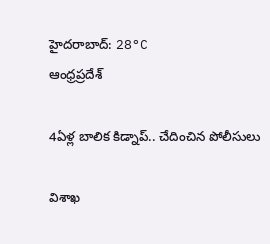హైదరాబాద్: 28°C
ఆంధ్రప్రదేశ్

4ఏళ్ల బాలిక కిడ్నాప్.. చేదించిన పోలీసులు

విశాఖ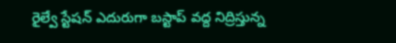రైల్వే స్టేషన్ ఎదురుగా బస్టాప్ వద్ద నిద్రిస్తున్న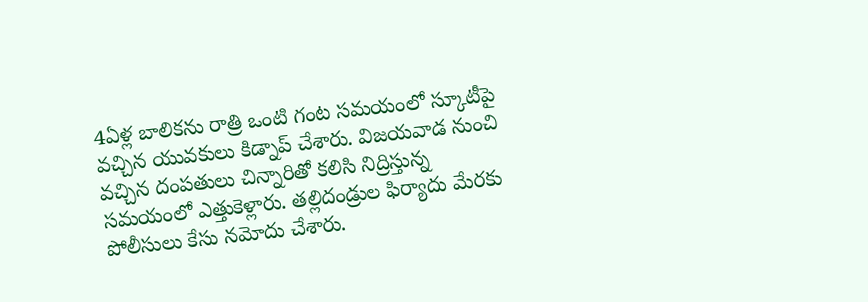4ఏళ్ల బాలికను రాత్రి ఒంటి గంట సమయంలో స్కూటీపై వచ్చిన యువకులు కిడ్నాప్ చేశారు. విజయవాడ నుంచి వచ్చిన దంపతులు చిన్నారితో కలిసి నిద్రిస్తున్న సమయంలో ఎత్తుకెళ్లారు. తల్లిదండ్రుల ఫిర్యాదు మేరకు పోలీసులు కేసు నమోదు చేశారు.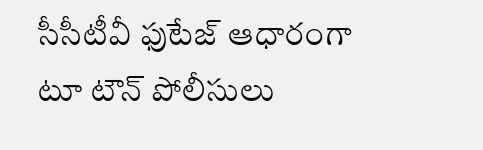సీసీటీవీ ఫుటేజ్ ఆధారంగా టూ టౌన్ పోలీసులు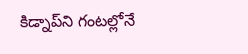కిడ్నాప్‌ని గంటల్లోనే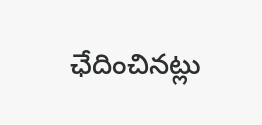ఛేదించినట్లు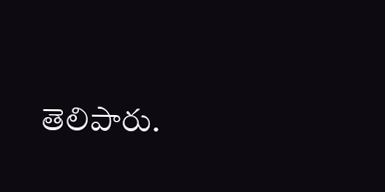తెలిపారు.